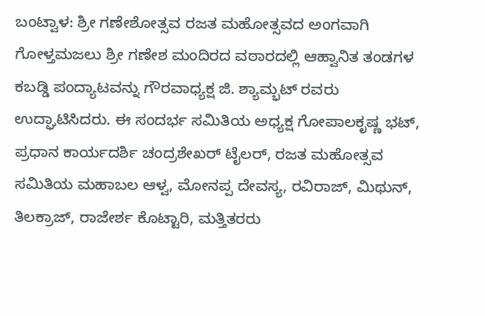ಬಂಟ್ವಾಳ: ಶ್ರೀ ಗಣೇಶೋತ್ಸವ ರಜತ ಮಹೋತ್ಸವದ ಅಂಗವಾಗಿ ಗೋಳ್ತಮಜಲು ಶ್ರೀ ಗಣೇಶ ಮಂದಿರದ ವಠಾರದಲ್ಲಿ ಆಹ್ವಾನಿತ ತಂಡಗಳ ಕಬಡ್ಡಿ ಪಂದ್ಯಾಟವನ್ನು ಗೌರವಾಧ್ಯಕ್ಷ ಜಿ. ಶ್ಯಾಮ್ಭಟ್ ರವರು ಉದ್ಘಾಟಿಸಿದರು. ಈ ಸಂದರ್ಭ ಸಮಿತಿಯ ಅಧ್ಯಕ್ಷ ಗೋಪಾಲಕೃಷ್ಣ ಭಟ್, ಪ್ರಧಾನ ಕಾರ್ಯದರ್ಶಿ ಚಂದ್ರಶೇಖರ್ ಟೈಲರ್, ರಜತ ಮಹೋತ್ಸವ ಸಮಿತಿಯ ಮಹಾಬಲ ಆಳ್ವ, ಮೋನಪ್ಪ ದೇವಸ್ಯ, ರವಿರಾಜ್, ಮಿಥುನ್, ತಿಲಕ್ರಾಜ್, ರಾಜೇರ್ಶ ಕೊಟ್ಟಾರಿ, ಮತ್ತಿತರರು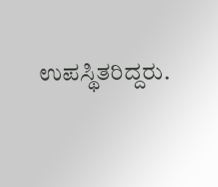ಉಪಸ್ಥಿತರಿದ್ದರು.